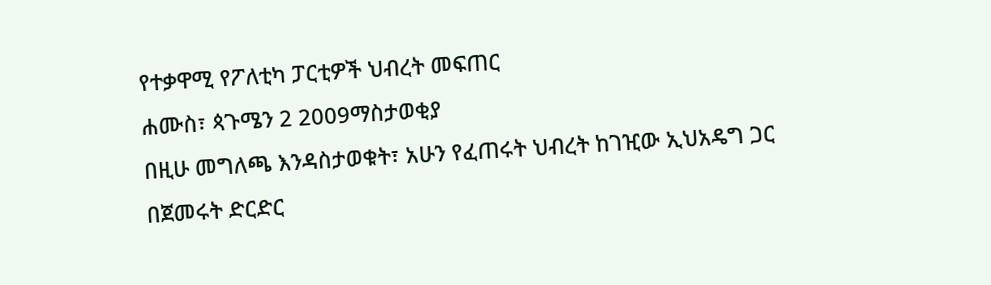የተቃዋሚ የፖለቲካ ፓርቲዎች ህብረት መፍጠር
ሐሙስ፣ ጳጉሜን 2 2009ማስታወቂያ
በዚሁ መግለጫ እንዳስታወቁት፣ አሁን የፈጠሩት ህብረት ከገዢው ኢህአዴግ ጋር በጀመሩት ድርድር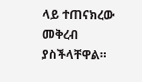ላይ ተጠናክረው መቅረብ ያስችላቸዋል።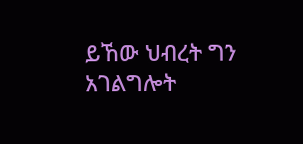ይኸው ህብረት ግን አገልግሎት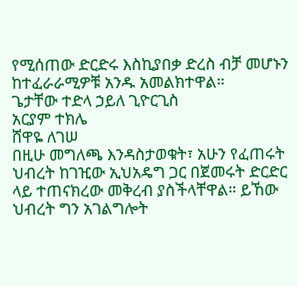የሚሰጠው ድርድሩ እስኪያበቃ ድረስ ብቻ መሆኑን ከተፈራራሚዎቹ አንዱ አመልክተዋል።
ጌታቸው ተድላ ኃይለ ጊዮርጊስ
አርያም ተክሌ
ሸዋዬ ለገሠ
በዚሁ መግለጫ እንዳስታወቁት፣ አሁን የፈጠሩት ህብረት ከገዢው ኢህአዴግ ጋር በጀመሩት ድርድር ላይ ተጠናክረው መቅረብ ያስችላቸዋል። ይኸው ህብረት ግን አገልግሎት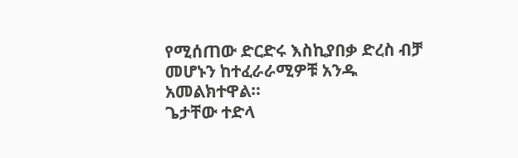የሚሰጠው ድርድሩ እስኪያበቃ ድረስ ብቻ መሆኑን ከተፈራራሚዎቹ አንዱ አመልክተዋል።
ጌታቸው ተድላ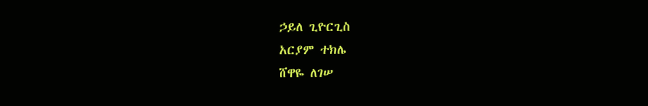ኃይለ ጊዮርጊስ
አርያም ተክሌ
ሸዋዬ ለገሠ